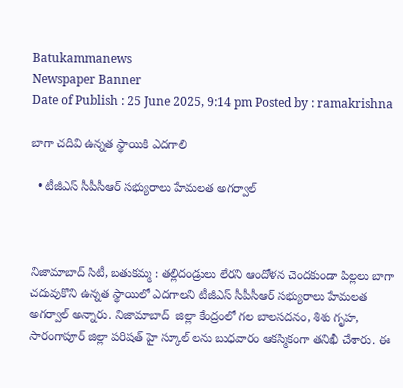Batukammanews
Newspaper Banner
Date of Publish : 25 June 2025, 9:14 pm Posted by : ramakrishna

బాగా చదివి ఉన్నత స్థాయికి ఎదగాలి

  • టీజీఎస్ సీపీసీఆర్ సభ్యురాలు హేమలత అగర్వాల్



నిజామాబాద్ సిటీ, బతుకమ్మ : తల్లిదండ్రులు లేరని ఆందోళన చెందకుండా పిల్లలు బాగా చదువుకొని ఉన్నత స్థాయిలో ఎదగాలని టీజీఎస్ సీపీసీఆర్ సభ్యురాలు హేమలత అగర్వాల్ అన్నారు. నిజామాబాద్  జిల్లా కేంద్రంలో గల బాలసదనం, శిశు గృహ, సారంగాపూర్ జిల్లా పరిషత్ హై స్కూల్ లను బుధవారం ఆకస్మికంగా తనిఖీ చేశారు. ఈ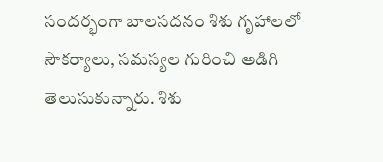సందర్భంగా బాలసదనం శిశు గృహాలలో సౌకర్యాలు, సమస్యల గురించి అడిగి తెలుసుకున్నారు. శిశు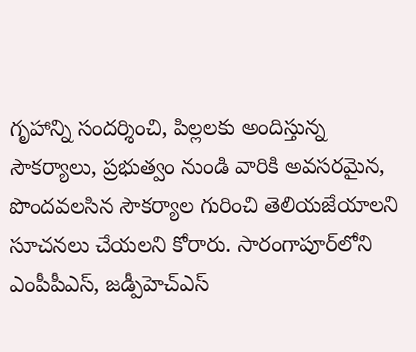గృహాన్ని సందర్శించి, పిల్లలకు అందిస్తున్న సౌకర్యాలు, ప్రభుత్వం నుండి వారికి అవసరమైన, పొందవలసిన సౌకర్యాల గురించి తెలియజేయాలని సూచనలు చేయలని కోరారు. సారంగాపూర్‌లోని ఎంపీపీఎస్, జడ్పీహెచ్ఎస్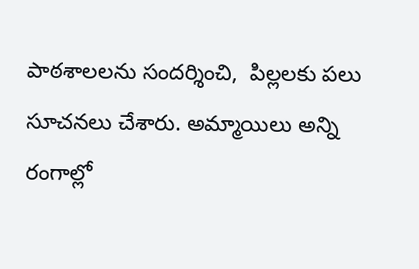పాఠశాలలను సందర్శించి,  పిల్లలకు పలు సూచనలు చేశారు. అమ్మాయిలు అన్ని రంగాల్లో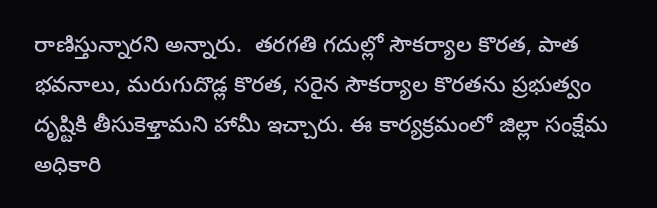రాణిస్తున్నారని అన్నారు.  తరగతి గదుల్లో సౌకర్యాల కొరత, పాత భవనాలు, మరుగుదొడ్ల కొరత, సరైన సౌకర్యాల కొరతను ప్రభుత్వం దృష్టికి తీసుకెళ్తామని హామీ ఇచ్చారు. ఈ కార్యక్రమంలో జిల్లా సంక్షేమ అధికారి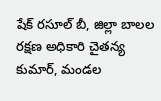షేక్ రసూల్ బీ, జిల్లా బాలల రక్షణ అధికారి చైతన్య కుమార్, మండల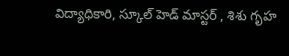విద్యాధికారి, స్కూల్ హెడ్ మాస్టర్ , శిశు గృహ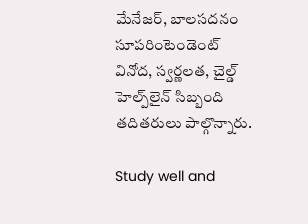మేనేజర్, బాలసదనం సూపరింటెండెంట్ వినోద, స్వర్ణలత, చైల్డ్ హెల్ప్‌లైన్ సిబ్బంది తదితరులు పాల్గొన్నారు.

Study well and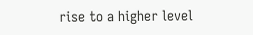rise to a higher level